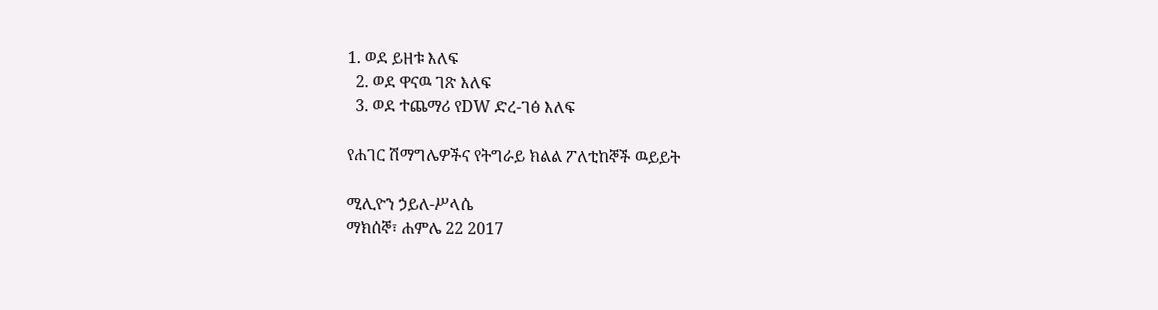1. ወደ ይዘቱ እለፍ
  2. ወደ ዋናዉ ገጽ እለፍ
  3. ወደ ተጨማሪ የDW ድረ-ገፅ እለፍ

የሐገር ሽማግሌዎችና የትግራይ ክልል ፖለቲከኞች ዉይይት

ሚሊዮን ኃይለ-ሥላሴ
ማክሰኞ፣ ሐምሌ 22 2017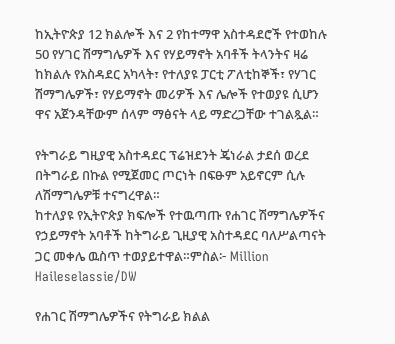ከኢትዮጵያ 12 ክልሎች እና 2 የከተማዋ አስተዳደሮች የተወከሉ 50 የሃገር ሽማግሌዎች እና የሃይማኖት አባቶች ትላንትና ዛሬ ከክልሉ የአስዳደር አካላት፣ የተለያዩ ፓርቲ ፖለቲከኞች፣ የሃገር ሽማግሌዎች፣ የሃይማኖት መሪዎች እና ሌሎች የተወያዩ ሲሆን ዋና አጀንዳቸውም ሰላም ማፅናት ላይ ማድረጋቸው ተገልጿል።

የትግራይ ግዚያዊ አስተዳደር ፕሬዝደንት ጄነራል ታደሰ ወረደ በትግራይ በኩል የሚጀመር ጦርነት በፍፁም አይኖርም ሲሉ ለሽማግሌዎቹ ተናግረዋል።
ከተለያዩ የኢትዮጵያ ክፍሎች የተዉጣጡ የሐገር ሽማግሌዎችና የኃይማኖት አባቶች ከትግራይ ጊዚያዊ አስተዳደር ባለሥልጣናት ጋር መቀሌ ዉስጥ ተወያይተዋል።ምስል፦ Million Haileselassie/DW

የሐገር ሽማግሌዎችና የትግራይ ክልል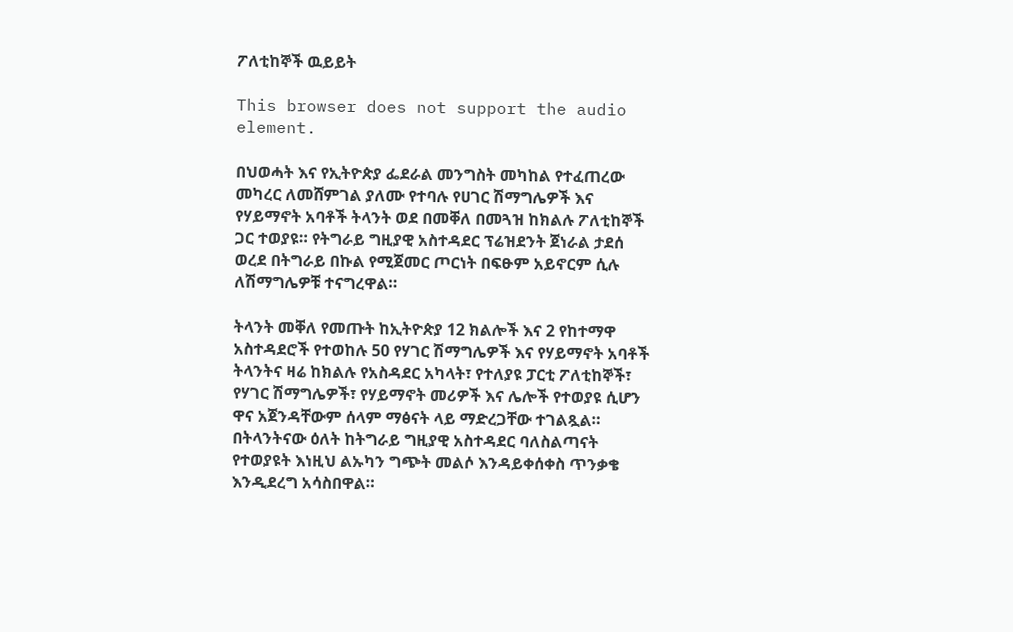ፖለቲከኞች ዉይይት

This browser does not support the audio element.

በህወሓት እና የኢትዮጵያ ፌደራል መንግስት መካከል የተፈጠረው መካረር ለመሸምገል ያለሙ የተባሉ የሀገር ሽማግሌዎች እና የሃይማኖት አባቶች ትላንት ወደ በመቐለ በመጓዝ ከክልሉ ፖለቲከኞች ጋር ተወያዩ። የትግራይ ግዚያዊ አስተዳደር ፕሬዝደንት ጀነራል ታደሰ ወረደ በትግራይ በኩል የሚጀመር ጦርነት በፍፁም አይኖርም ሲሉ ለሽማግሌዎቹ ተናግረዋል።

ትላንት መቐለ የመጡት ከኢትዮጵያ 12 ክልሎች እና 2 የከተማዋ አስተዳደሮች የተወከሉ 50 የሃገር ሽማግሌዎች እና የሃይማኖት አባቶች ትላንትና ዛሬ ከክልሉ የአስዳደር አካላት፣ የተለያዩ ፓርቲ ፖለቲከኞች፣ የሃገር ሽማግሌዎች፣ የሃይማኖት መሪዎች እና ሌሎች የተወያዩ ሲሆን ዋና አጀንዳቸውም ሰላም ማፅናት ላይ ማድረጋቸው ተገልጿል። በትላንትናው ዕለት ከትግራይ ግዚያዊ አስተዳደር ባለስልጣናት የተወያዩት እነዚህ ልኡካን ግጭት መልሶ እንዳይቀሰቀስ ጥንቃቄ እንዲደረግ አሳስበዋል።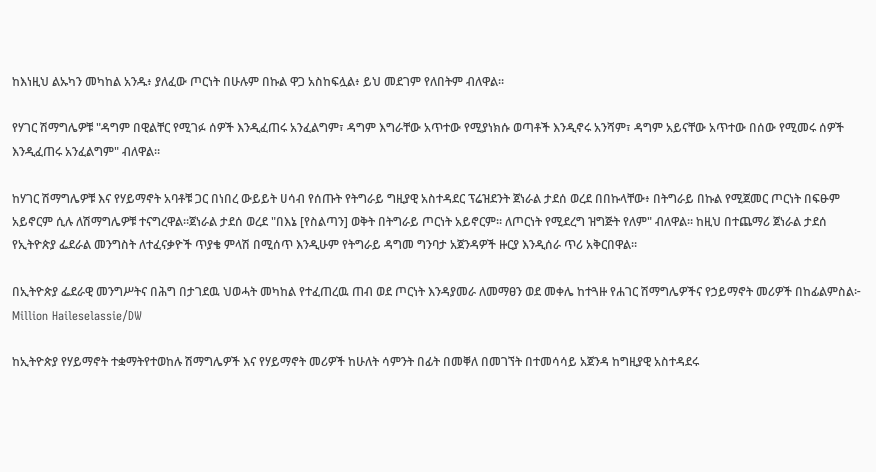ከእነዚህ ልኡካን መካከል አንዱ፥ ያለፈው ጦርነት በሁሉም በኩል ዋጋ አስከፍሏል፥ ይህ መደገም የለበትም ብለዋል።

የሃገር ሽማግሌዎቹ "ዳግም በዊልቸር የሚገፉ ሰዎች እንዲፈጠሩ አንፈልግም፣ ዳግም እግራቸው አጥተው የሚያነክሱ ወጣቶች እንዲኖሩ አንሻም፣ ዳግም አይናቸው አጥተው በሰው የሚመሩ ሰዎች እንዲፈጠሩ አንፈልግም" ብለዋል።

ከሃገር ሽማግሌዎቹ እና የሃይማኖት አባቶቹ ጋር በነበረ ውይይት ሀሳብ የሰጡት የትግራይ ግዚያዊ አስተዳደር ፕሬዝደንት ጀነራል ታደሰ ወረደ በበኩላቸው፥ በትግራይ በኩል የሚጀመር ጦርነት በፍፁም አይኖርም ሲሉ ለሽማግሌዎቹ ተናግረዋል።ጀነራል ታደሰ ወረደ "በእኔ [የስልጣን] ወቅት በትግራይ ጦርነት አይኖርም። ለጦርነት የሚደረግ ዝግጅት የለም" ብለዋል። ከዚህ በተጨማሪ ጀነራል ታደሰ የኢትዮጵያ ፌደራል መንግስት ለተፈናቃዮች ጥያቄ ምላሽ በሚሰጥ እንዲሁም የትግራይ ዳግመ ግንባታ አጀንዳዎች ዙርያ እንዲሰራ ጥሪ አቅርበዋል።

በኢትዮጵያ ፌደራዊ መንግሥትና በሕግ በታገደዉ ህወሓት መካከል የተፈጠረዉ ጠብ ወደ ጦርነት እንዳያመራ ለመማፀን ወደ መቀሌ ከተጓዙ የሐገር ሽማግሌዎችና የኃይማኖት መሪዎች በከፊልምስል፦ Million Haileselassie/DW

ከኢትዮጵያ የሃይማኖት ተቋማትየተወከሉ ሽማግሌዎች እና የሃይማኖት መሪዎች ከሁለት ሳምንት በፊት በመቐለ በመገኘት በተመሳሳይ አጀንዳ ከግዚያዊ አስተዳደሩ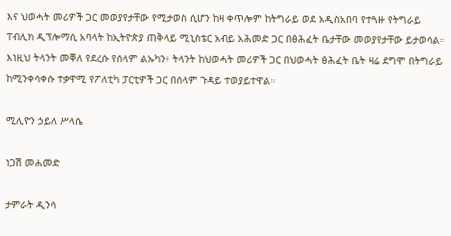እና ህወሓት መሪዎች ጋር መወያየታቸው የሚታወስ ሲሆን ከዛ ቀጥሎም ከትግራይ ወደ አዲስአበባ የተጓዙ የትግራይ ፐብሊክ ዲፕሎማሲ አባላት ከኢትዮጵያ ጠቅላይ ሚኒስቴር አብይ አሕመድ ጋር በፅሕፈት ቤታቸው መወያየታቸው ይታወሳል። እነዚህ ትላንት መቐለ የደረሱ የሰላም ልኡካን፥ ትላንት ከህወሓት መሪዎች ጋር በህወሓት ፅሕፈት ቤት ዛሬ ደግሞ በትግራይ ከሚንቀሳቀሱ ተቃዋሚ የፖለቲካ ፓርቲዎች ጋር በሰላም ጉዳይ ተወያይተዋል።

ሚሊዮን ኃይለ ሥላሴ

ነጋሽ መሐመድ

ታምራት ዲንሳ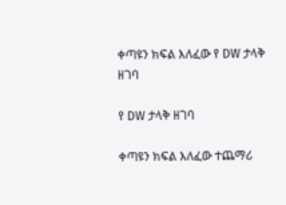ቀጣዩን ክፍል እለፈው የ DW ታላቅ ዘገባ

የ DW ታላቅ ዘገባ

ቀጣዩን ክፍል እለፈው ተጨማሪ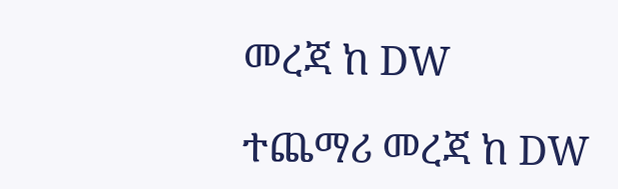መረጃ ከ DW

ተጨማሪ መረጃ ከ DW